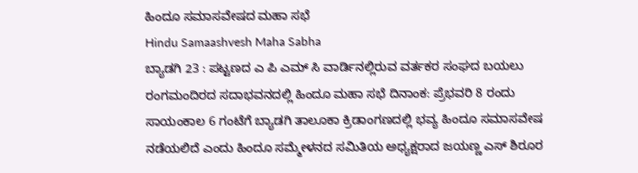ಹಿಂದೂ ಸಮಾಸವೇಷದ ಮಹಾ ಸಭೆ
Hindu Samaashvesh Maha Sabha
ಬ್ಯಾಡಗಿ 23 : ಪಟ್ಟಣದ ಎ ಪಿ ಎಮ್ ಸಿ ವಾರ್ಡಿನಲ್ಲಿರುವ ವರ್ತಕರ ಸಂಘದ ಬಯಲು ರಂಗಮಂದಿರದ ಸದಾಭವನದಲ್ಲಿ ಹಿಂದೂ ಮಹಾ ಸಭೆ ದಿನಾಂಕ: ಪ್ರೆಭವರಿ 8 ರಂದು ಸಾಯಂಕಾಲ 6 ಗಂಟೆಗೆ ಬ್ಯಾಡಗಿ ತಾಲೂಕಾ ಕ್ರಿಡಾಂಗಣದಲ್ಲಿ ಭವ್ಯ ಹಿಂದೂ ಸಮಾಸವೇಷ ನಡೆಯಲಿದೆ ಎಂದು ಹಿಂದೂ ಸಮ್ಮೇಳನದ ಸಮಿತಿಯ ಅಧ್ಯಕ್ಷರಾದ ಜಯಣ್ಣ ಎಸ್ ಶಿರೂರ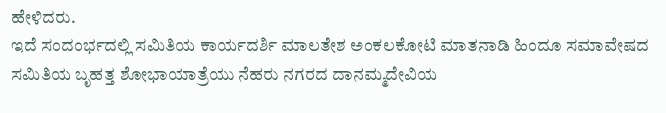ಹೇಳಿದರು.
ಇದೆ ಸಂದಂರ್ಭದಲ್ಲಿ ಸಮಿತಿಯ ಕಾರ್ಯದರ್ಶಿ ಮಾಲತೇಶ ಅಂಕಲಕೋಟಿ ಮಾತನಾಡಿ ಹಿಂದೂ ಸಮಾವೇಷದ ಸಮಿತಿಯ ಬೃಹತ್ತ ಶೋಭಾಯಾತ್ರೆಯು ನೆಹರು ನಗರದ ದಾನಮ್ಮದೇವಿಯ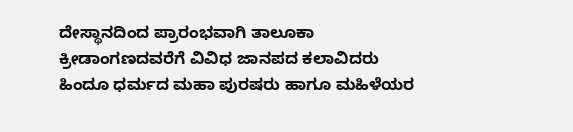ದೇಸ್ಥಾನದಿಂದ ಪ್ರಾರಂಭವಾಗಿ ತಾಲೂಕಾ ಕ್ರೀಡಾಂಗಣದವರೆಗೆ ವಿವಿಧ ಜಾನಪದ ಕಲಾವಿದರು ಹಿಂದೂ ಧರ್ಮದ ಮಹಾ ಪುರಷರು ಹಾಗೂ ಮಹಿಳೆಯರ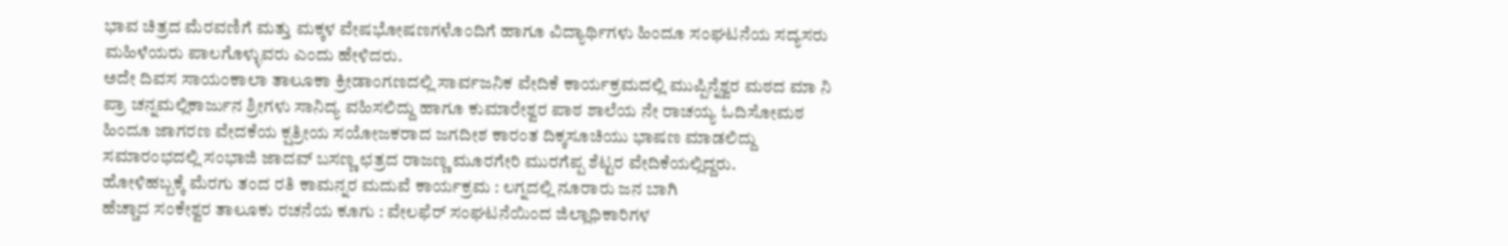ಭಾವ ಚಿತ್ರದ ಮೆರವಣಿಗೆ ಮತ್ತು ಮಕ್ಕಳ ವೇಷಭೋಷಣಗಳೊಂದಿಗೆ ಹಾಗೂ ವಿದ್ಯಾರ್ಥಿಗಳು ಹಿಂದೂ ಸಂಘಟನೆಯ ಸದ್ಯಸರು ಮಹಿಳೆಯರು ಪಾಲಗೊಳ್ಳುವರು ಎಂದು ಹೇಳಿದರು.
ಅದೇ ದಿವಸ ಸಾಯಂಕಾಲಾ ತಾಲೂಕಾ ಕ್ರೀಡಾಂಗಣದಲ್ಲಿ ಸಾರ್ವಜನಿಕ ವೇದಿಕೆ ಕಾರ್ಯಕ್ರಮದಲ್ಲಿ ಮುಪ್ಪಿನ್ನೆಶ್ವರ ಮಠದ ಮಾ ನಿ ಪ್ರಾ ಚನ್ನಮಲ್ಲಿಕಾರ್ಜುನ ಶ್ರೀಗಳು ಸಾನಿದ್ಯ ವಹಿಸಲಿದ್ದು ಹಾಗೂ ಕುಮಾರೇಶ್ವರ ಪಾಠ ಶಾಲೆಯ ನೇ ರಾಚಯ್ಯ ಓದಿಸೋಮಠ ಹಿಂದೂ ಜಾಗರಣ ವೇದಕೆಯ ಕ್ಷತ್ರೀಯ ಸಯೋಜಕರಾದ ಜಗದೀಶ ಕಾರಂತ ದಿಕ್ಕಸೂಚಿಯು ಭಾಷಣ ಮಾಡಲಿದ್ದು ಸಮಾರಂಭದಲ್ಲಿ ಸಂಭಾಜಿ ಜಾದವ್ ಬಸಣ್ಣ ಛತ್ರದ ರಾಜಣ್ಣ ಮೂರಗೇರಿ ಮುರಗೆಪ್ಪ ಶೆಟ್ಟರ ವೇದಿಕೆಯಲ್ಲಿದ್ದರು.
ಹೋಳಿಹಬ್ಬಕ್ಕೆ ಮೆರಗು ತಂದ ರತಿ ಕಾಮನ್ನರ ಮದುವೆ ಕಾರ್ಯಕ್ರಮ : ಲಗ್ನದಲ್ಲಿ ನೂರಾರು ಜನ ಬಾಗಿ
ಹೆಚ್ಚಾದ ಸಂಕೇಶ್ವರ ತಾಲೂಕು ರಚನೆಯ ಕೂಗು : ವೇಲಫೆರ್ ಸಂಘಟನೆಯಿಂದ ಜಿಲ್ಲಾಧಿಕಾರಿಗಳ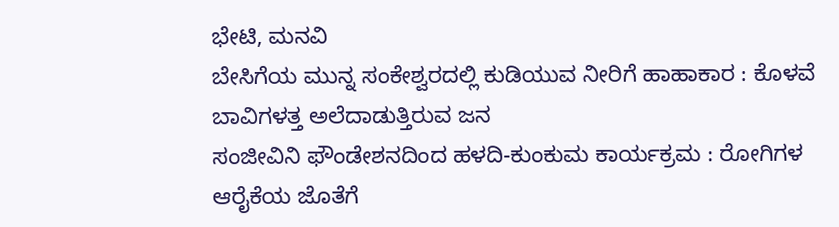ಭೇಟಿ, ಮನವಿ
ಬೇಸಿಗೆಯ ಮುನ್ನ ಸಂಕೇಶ್ವರದಲ್ಲಿ ಕುಡಿಯುವ ನೀರಿಗೆ ಹಾಹಾಕಾರ : ಕೊಳವೆ ಬಾವಿಗಳತ್ತ ಅಲೆದಾಡುತ್ತಿರುವ ಜನ
ಸಂಜೀವಿನಿ ಫೌಂಡೇಶನದಿಂದ ಹಳದಿ-ಕುಂಕುಮ ಕಾರ್ಯಕ್ರಮ : ರೋಗಿಗಳ ಆರೈಕೆಯ ಜೊತೆಗೆ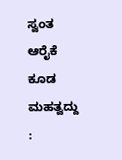ಸ್ವಂತ ಆರೈಕೆ ಕೂಡ ಮಹತ್ವದ್ದು :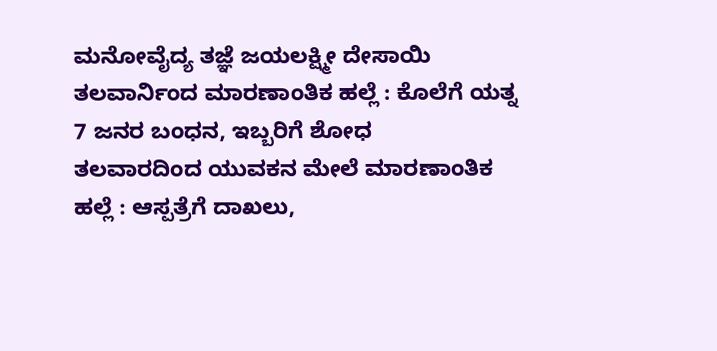ಮನೋವೈದ್ಯ ತಜ್ಞೆ ಜಯಲಕ್ಷ್ಮೀ ದೇಸಾಯಿ
ತಲವಾರ್ನಿಂದ ಮಾರಣಾಂತಿಕ ಹಲ್ಲೆ : ಕೊಲೆಗೆ ಯತ್ನ 7 ಜನರ ಬಂಧನ, ಇಬ್ಬರಿಗೆ ಶೋಧ
ತಲವಾರದಿಂದ ಯುವಕನ ಮೇಲೆ ಮಾರಣಾಂತಿಕ ಹಲ್ಲೆ : ಆಸ್ಪತ್ರೆಗೆ ದಾಖಲು,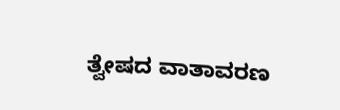ತ್ವೇಷದ ವಾತಾವರಣ